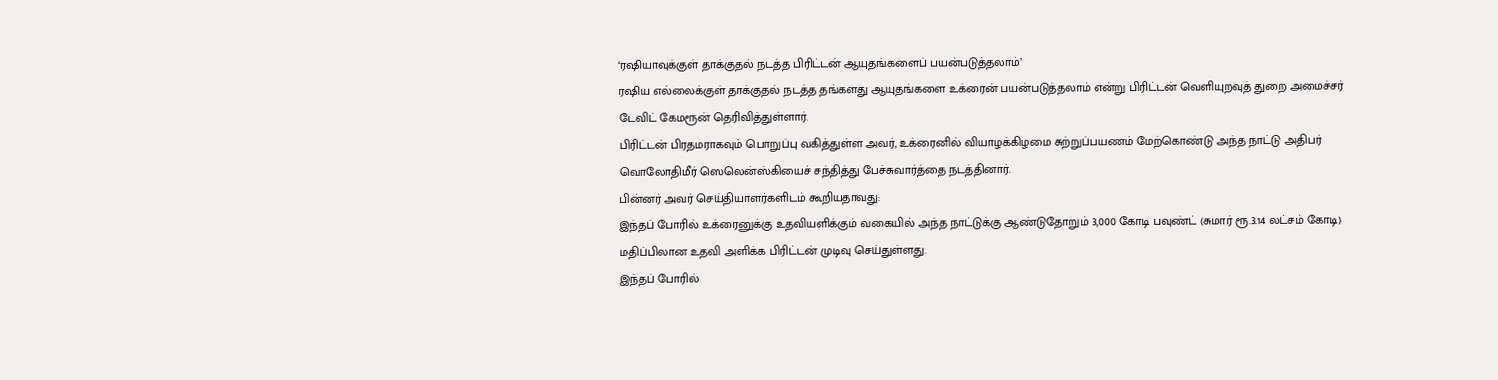‘ரஷியாவுக்குள் தாக்குதல் நடத்த பிரிட்டன் ஆயுதங்களைப் பயன்படுத்தலாம்’
ரஷிய எல்லைக்குள் தாக்குதல் நடத்த தங்களது ஆயுதங்களை உக்ரைன் பயன்படுத்தலாம் என்று பிரிட்டன் வெளியுறவுத் துறை அமைச்சர் டேவிட் கேமரூன் தெரிவித்துள்ளார்.
பிரிட்டன் பிரதமராகவும் பொறுப்பு வகித்துள்ள அவர், உக்ரைனில் வியாழக்கிழமை சுற்றுப்பயணம் மேற்கொண்டு அந்த நாட்டு அதிபர் வொலோதிமீர் ஸெலென்ஸ்கியைச் சந்தித்து பேச்சுவார்த்தை நடத்தினார்.
பின்னர் அவர் செய்தியாளர்களிடம் கூறியதாவது:
இந்தப் போரில் உக்ரைனுக்கு உதவியளிக்கும் வகையில் அந்த நாட்டுக்கு ஆண்டுதோறும் 3,000 கோடி பவுண்ட் (சுமார் ரூ.3.14 லட்சம் கோடி) மதிப்பிலான உதவி அளிக்க பிரிட்டன் முடிவு செய்துள்ளது.
இந்தப் போரில்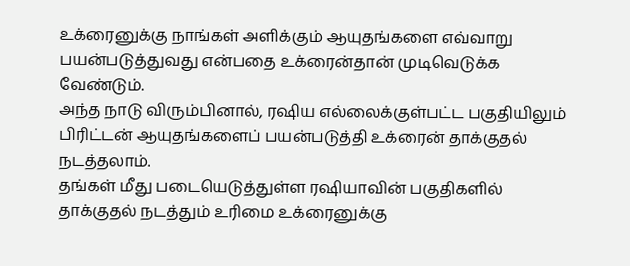உக்ரைனுக்கு நாங்கள் அளிக்கும் ஆயுதங்களை எவ்வாறு பயன்படுத்துவது என்பதை உக்ரைன்தான் முடிவெடுக்க வேண்டும்.
அந்த நாடு விரும்பினால், ரஷிய எல்லைக்குள்பட்ட பகுதியிலும் பிரிட்டன் ஆயுதங்களைப் பயன்படுத்தி உக்ரைன் தாக்குதல் நடத்தலாம்.
தங்கள் மீது படையெடுத்துள்ள ரஷியாவின் பகுதிகளில் தாக்குதல் நடத்தும் உரிமை உக்ரைனுக்கு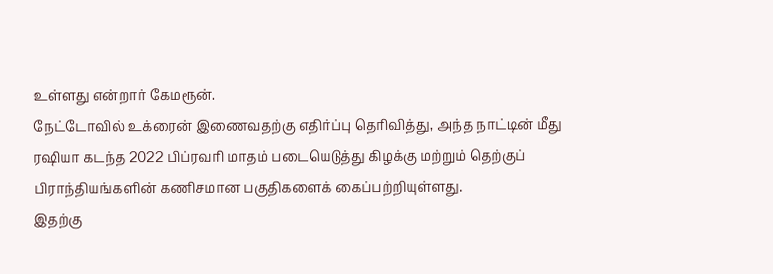உள்ளது என்றார் கேமரூன்.
நேட்டோவில் உக்ரைன் இணைவதற்கு எதிர்ப்பு தெரிவித்து, அந்த நாட்டின் மீது ரஷியா கடந்த 2022 பிப்ரவரி மாதம் படையெடுத்து கிழக்கு மற்றும் தெற்குப் பிராந்தியங்களின் கணிசமான பகுதிகளைக் கைப்பற்றியுள்ளது.
இதற்கு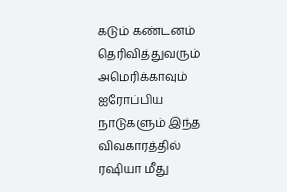கடும் கண்டனம் தெரிவித்துவரும் அமெரிக்காவும் ஐரோப்பிய நாடுகளும் இந்த விவகாரத்தில் ரஷியா மீது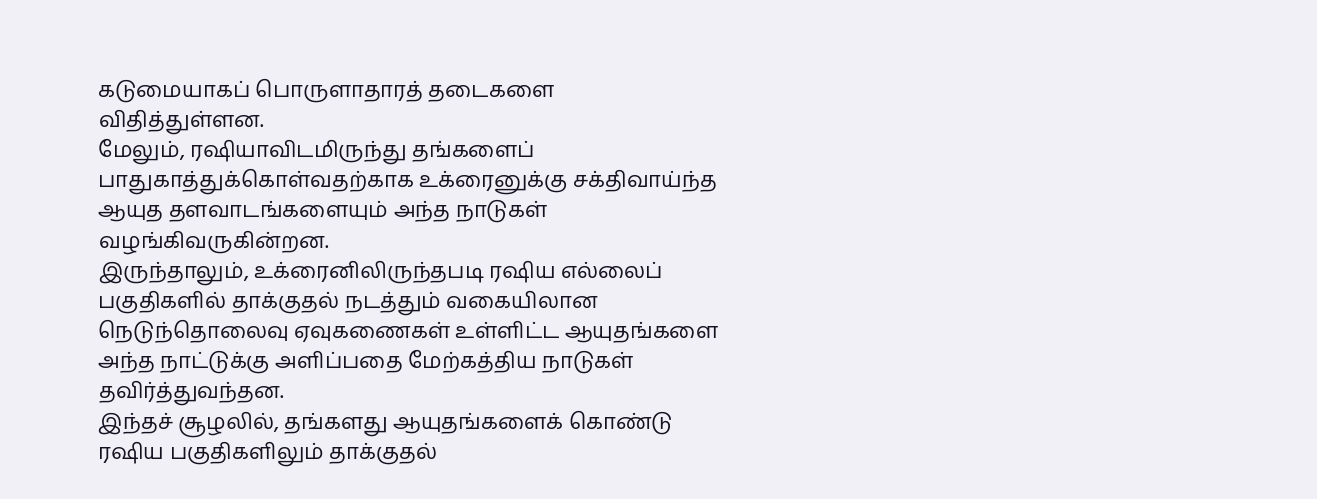கடுமையாகப் பொருளாதாரத் தடைகளை விதித்துள்ளன.
மேலும், ரஷியாவிடமிருந்து தங்களைப் பாதுகாத்துக்கொள்வதற்காக உக்ரைனுக்கு சக்திவாய்ந்த ஆயுத தளவாடங்களையும் அந்த நாடுகள் வழங்கிவருகின்றன.
இருந்தாலும், உக்ரைனிலிருந்தபடி ரஷிய எல்லைப் பகுதிகளில் தாக்குதல் நடத்தும் வகையிலான நெடுந்தொலைவு ஏவுகணைகள் உள்ளிட்ட ஆயுதங்களை அந்த நாட்டுக்கு அளிப்பதை மேற்கத்திய நாடுகள் தவிர்த்துவந்தன.
இந்தச் சூழலில், தங்களது ஆயுதங்களைக் கொண்டு ரஷிய பகுதிகளிலும் தாக்குதல்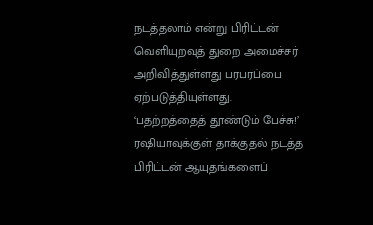நடத்தலாம் என்று பிரிட்டன் வெளியுறவுத் துறை அமைச்சர் அறிவித்துள்ளது பரபரப்பை ஏற்படுத்தியுள்ளது.
‘பதற்றத்தைத் தூண்டும் பேச்சு!’
ரஷியாவுக்குள் தாக்குதல் நடத்த பிரிட்டன் ஆயுதங்களைப்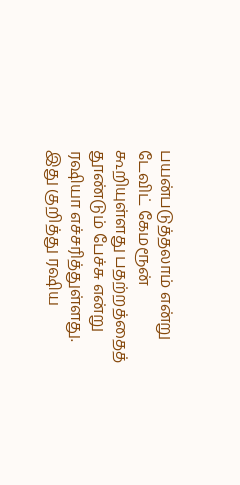பயன்படுத்தலாம் என்று டேவிட் கேமரூன் கூறியுள்ளது பதற்றத்தைத் தூண்டும் பேச்சு என்று ரஷியா எச்சரித்துள்ளது.
இது குறித்து ரஷிய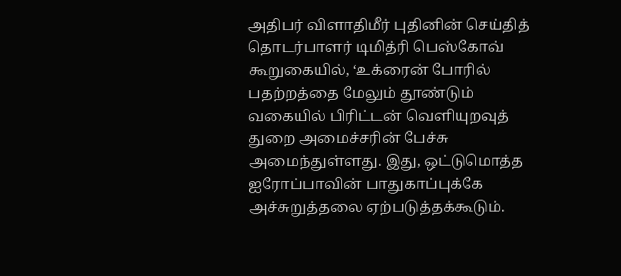அதிபர் விளாதிமீர் புதினின் செய்தித் தொடர்பாளர் டிமித்ரி பெஸ்கோவ் கூறுகையில், ‘உக்ரைன் போரில் பதற்றத்தை மேலும் தூண்டும் வகையில் பிரிட்டன் வெளியுறவுத் துறை அமைச்சரின் பேச்சு அமைந்துள்ளது. இது, ஒட்டுமொத்த ஐரோப்பாவின் பாதுகாப்புக்கே அச்சுறுத்தலை ஏற்படுத்தக்கூடும்.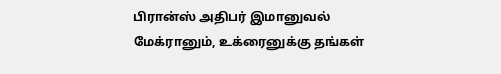பிரான்ஸ் அதிபர் இமானுவல் மேக்ரானும், உக்ரைனுக்கு தங்கள்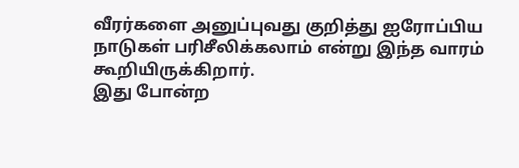வீரர்களை அனுப்புவது குறித்து ஐரோப்பிய நாடுகள் பரிசீலிக்கலாம் என்று இந்த வாரம் கூறியிருக்கிறார்.
இது போன்ற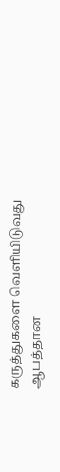கருத்துகளை வெளியிடுவது ஆபத்தான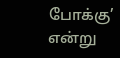போக்கு’ என்று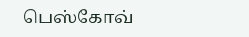பெஸ்கோவ்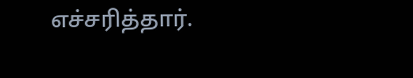எச்சரித்தார்.